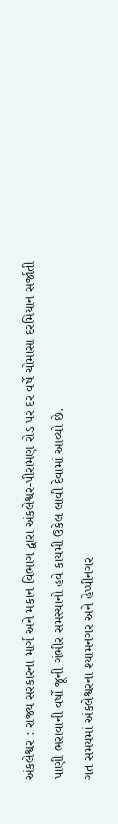અંકલેશ્વર : રાજ્ય સરકારના માર્ગ અને મકાન વિભાગ દ્વારા અંકલેશ્વર-પીરામણ રોડ પર દર વર્ષે ચોમાસા દરમિયાન સર્જાતી પાણી ભરાવાની વર્ષો જૂની ગંભીર સમસ્યાનો હવે કાયમી ઉકેલ લાવી દેવામાં આવ્યો છે.
ગત સમયમાં અંકલેશ્વરના શ્યામનગર અને હેપ્પીનગર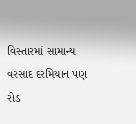વિસ્તારમાં સામાન્ય વરસાદ દરમિયાન પણ રોડ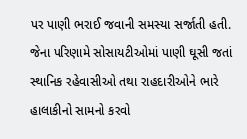પર પાણી ભરાઈ જવાની સમસ્યા સર્જાતી હતી. જેના પરિણામે સોસાયટીઓમાં પાણી ઘૂસી જતાં સ્થાનિક રહેવાસીઓ તથા રાહદારીઓને ભારે હાલાકીનો સામનો કરવો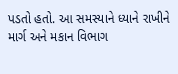પડતો હતો. આ સમસ્યાને ધ્યાને રાખીને માર્ગ અને મકાન વિભાગ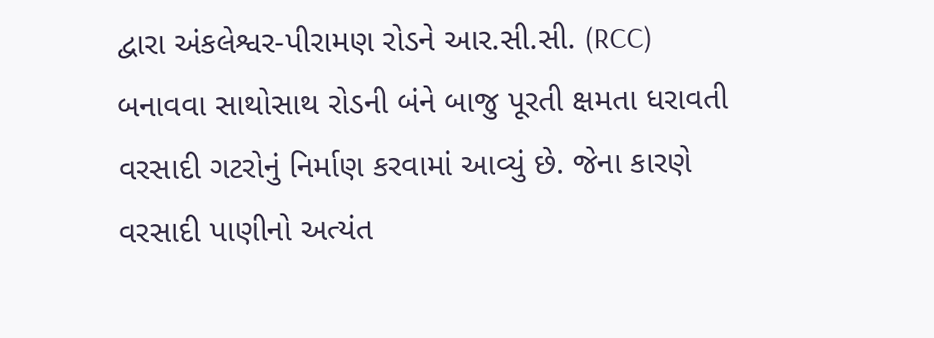દ્વારા અંકલેશ્વર-પીરામણ રોડને આર.સી.સી. (RCC) બનાવવા સાથોસાથ રોડની બંને બાજુ પૂરતી ક્ષમતા ધરાવતી વરસાદી ગટરોનું નિર્માણ કરવામાં આવ્યું છે. જેના કારણે વરસાદી પાણીનો અત્યંત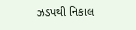ઝડપથી નિકાલ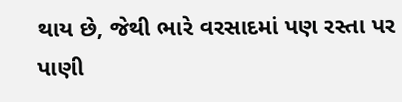થાય છે, જેથી ભારે વરસાદમાં પણ રસ્તા પર પાણી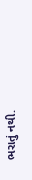ભરાતું નથી.